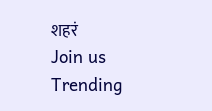शहरं
Join us
Trending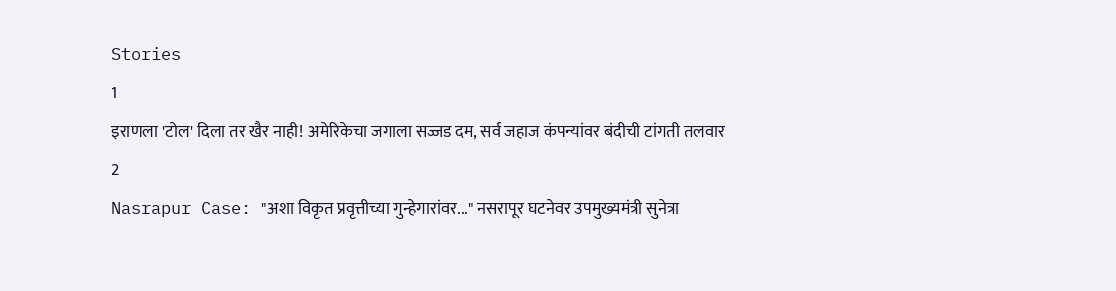Stories
1
इराणला 'टोल' दिला तर खैर नाही! अमेरिकेचा जगाला सज्जड दम, सर्व जहाज कंपन्यांवर बंदीची टांगती तलवार
2
Nasrapur Case: "अशा विकृत प्रवृत्तीच्या गुन्हेगारांवर..." नसरापूर घटनेवर उपमुख्यमंत्री सुनेत्रा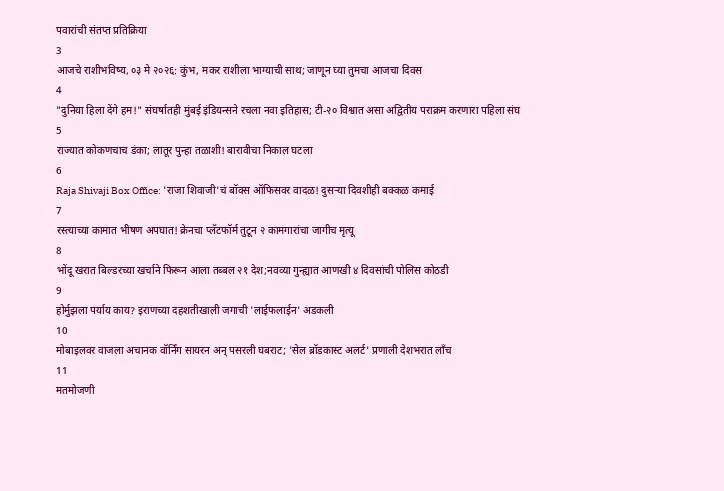पवारांची संतप्त प्रतिक्रिया
3
आजचे राशीभविष्य, ०३ मे २०२६: कुंभ, मकर राशीला भाग्याची साथ; जाणून घ्या तुमचा आजचा दिवस
4
"दुनिया हिला देंगे हम!" संघर्षातही मुंबई इंडियन्सने रचला नवा इतिहास; टी-२० विश्वात असा अद्वितीय पराक्रम करणारा पहिला संघ
5
राज्यात कोकणचाच डंका; लातूर पुन्हा तळाशी! बारावीचा निकाल घटला
6
Raja Shivaji Box Office: 'राजा शिवाजी'चं बॉक्स ऑफिसवर वादळ! दुसऱ्या दिवशीही बक्कळ कमाई
7
रस्त्याच्या कामात भीषण अपघात! क्रेनचा प्लॅटफॉर्म तुटून २ कामगारांचा जागीच मृत्यू
8
भोंदू खरात बिल्डरच्या खर्चाने फिरून आला तब्बल २१ देश;नवव्या गुन्ह्यात आणखी ४ दिवसांची पोलिस कोठडी
9
होर्मुझला पर्याय काय? इराणच्या दहशतीखाली जगाची 'लाईफलाईन' अडकली
10
मोबाइलवर वाजला अचानक वॉर्निंग सायरन अन् पसरली घबराट; 'सेल ब्रॉडकास्ट अलर्ट' प्रणाली देशभरात लाँच
11
मतमोजणी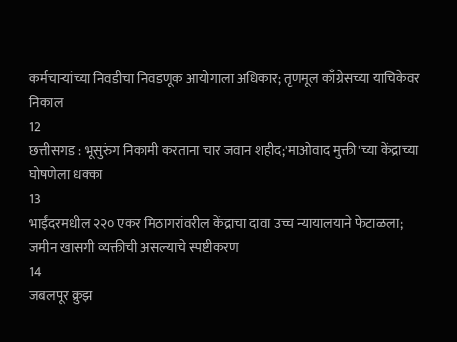कर्मचाऱ्यांच्या निवडीचा निवडणूक आयोगाला अधिकार; तृणमूल काँग्रेसच्या याचिकेवर निकाल
12
छत्तीसगड : भूसुरुंग निकामी करताना चार जवान शहीद;'माओवाद मुक्ती'च्या केंद्राच्या घोषणेला धक्का
13
भाईंदरमधील २२० एकर मिठागरांवरील केंद्राचा दावा उच्च न्यायालयाने फेटाळला; जमीन खासगी व्यक्तीची असल्याचे स्पष्टीकरण
14
जबलपूर क्रुझ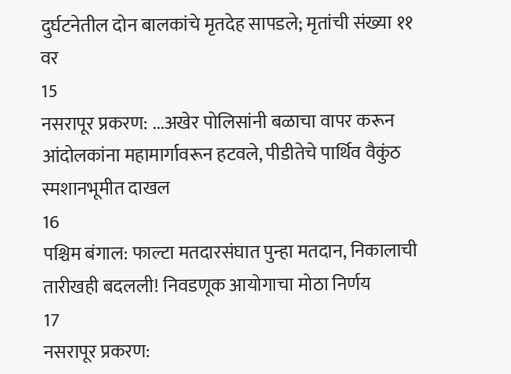दुर्घटनेतील दोन बालकांचे मृतदेह सापडले; मृतांची संख्या ११ वर
15
नसरापूर प्रकरण: ...अखेर पोलिसांनी बळाचा वापर करून आंदोलकांना महामार्गावरून हटवले, पीडीतेचे पार्थिव वैकुंठ स्मशानभूमीत दाखल
16
पश्चिम बंगाल: फाल्टा मतदारसंघात पुन्हा मतदान, निकालाची तारीखही बदलली! निवडणूक आयोगाचा मोठा निर्णय
17
नसरापूर प्रकरण: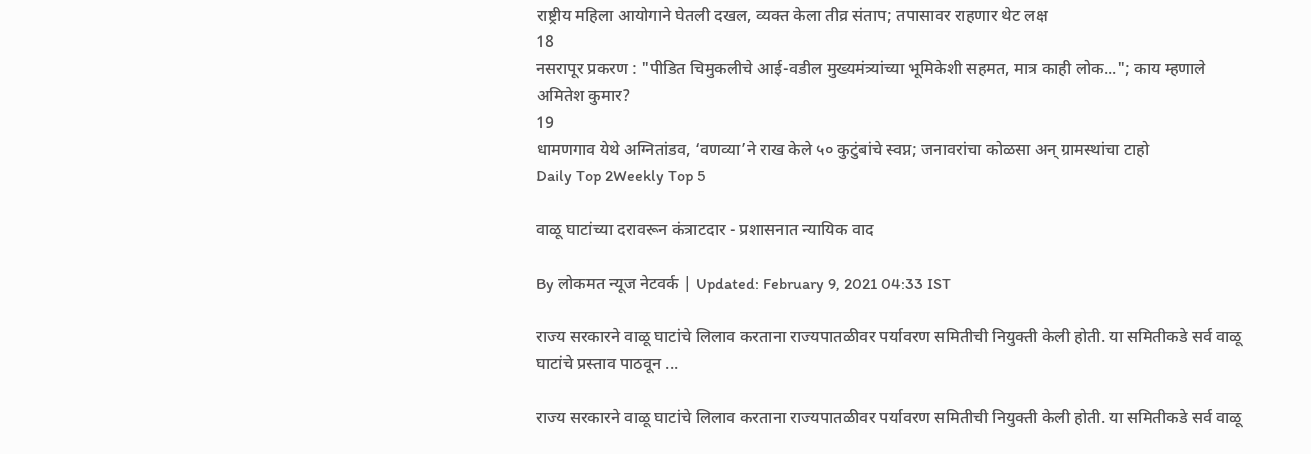राष्ट्रीय महिला आयोगाने घेतली दखल, व्यक्त केला तीव्र संताप; तपासावर राहणार थेट लक्ष
18
नसरापूर प्रकरण : "पीडित चिमुकलीचे आई-वडील मुख्यमंत्र्यांच्या भूमिकेशी सहमत, मात्र काही लोक..."; काय म्हणाले अमितेश कुमार?
19
धामणगाव येथे अग्नितांडव, ‘वणव्या’ने राख केले ५० कुटुंबांचे स्वप्न; जनावरांचा कोळसा अन् ग्रामस्थांचा टाहो
Daily Top 2Weekly Top 5

वाळू घाटांच्या दरावरून कंत्राटदार - प्रशासनात न्यायिक वाद

By लोकमत न्यूज नेटवर्क | Updated: February 9, 2021 04:33 IST

राज्य सरकारने वाळू घाटांचे लिलाव करताना राज्यपातळीवर पर्यावरण समितीची नियुक्ती केली होती. या समितीकडे सर्व वाळू घाटांचे प्रस्ताव पाठवून ...

राज्य सरकारने वाळू घाटांचे लिलाव करताना राज्यपातळीवर पर्यावरण समितीची नियुक्ती केली होती. या समितीकडे सर्व वाळू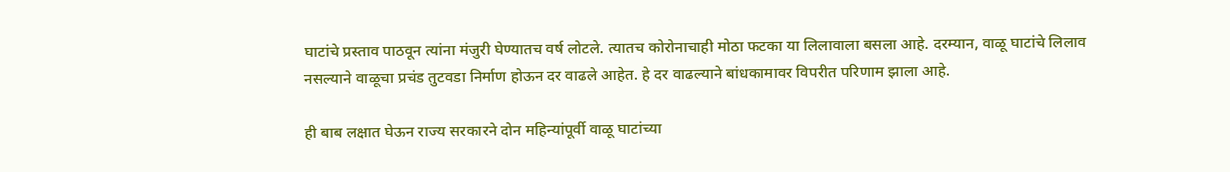घाटांचे प्रस्ताव पाठवून त्यांना मंजुरी घेण्यातच वर्ष लोटले. त्यातच कोरोनाचाही मोठा फटका या लिलावाला बसला आहे. दरम्यान, वाळू घाटांचे लिलाव नसल्याने वाळूचा प्रचंड तुटवडा निर्माण होऊन दर वाढले आहेत. हे दर वाढल्याने बांधकामावर विपरीत परिणाम झाला आहे.

ही बाब लक्षात घेऊन राज्य सरकारने दोन महिन्यांपूर्वी वाळू घाटांच्या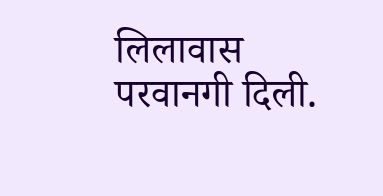लिलावास परवानगी दिली.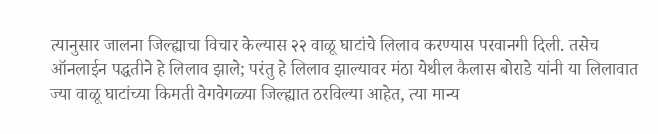त्यानुसार जालना जिल्ह्याचा विचार केल्यास २२ वाळू घाटांचे लिलाव करण्यास परवानगी दिली. तसेच ऑनलाईन पद्धतीने हे लिलाव झाले; परंतु हे लिलाव झाल्यावर मंठा येथील कैलास बोराडे यांनी या लिलावात ज्या वाळू घाटांच्या किमती वेगवेगळ्या जिल्ह्यात ठरविल्या आहेत, त्या मान्य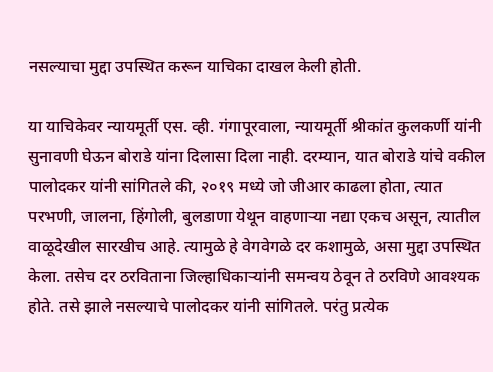नसल्याचा मुद्दा उपस्थित करून याचिका दाखल केली होती.

या याचिकेवर न्यायमूर्ती एस. व्ही. गंगापूरवाला, न्यायमूर्ती श्रीकांत कुलकर्णी यांनी सुनावणी घेऊन बोराडे यांना दिलासा दिला नाही. दरम्यान, यात बोराडे यांचे वकील पालोदकर यांनी सांगितले की, २०१९ मध्ये जो जीआर काढला होता, त्यात परभणी, जालना, हिंगोली, बुलडाणा येथून वाहणाऱ्या नद्या एकच असून, त्यातील वाळूदेखील सारखीच आहे. त्यामुळे हे वेगवेगळे दर कशामुळे, असा मुद्दा उपस्थित केला. तसेच दर ठरविताना जिल्हाधिकाऱ्यांनी समन्वय ठेवून ते ठरविणे आवश्यक होते. तसे झाले नसल्याचे पालोदकर यांनी सांगितले. परंतु प्रत्येक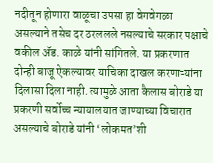नदीतून होणारा वाळूचा उपसा हा वेगवेगळा असल्याने तसेच दर ठरललले नसल्याचे सरकार पक्षाचे वकील ॲड. काळे यांनी सांगितले. या प्रकरणात दोन्ही बाजू ऐकल्यावर याचिका दाखल करणाऱ्यांना दिलासा दिला नाही. त्यामुळे आता कैलास बोराडे या प्रकरणी सर्वोच्च न्यायालयात जाण्याच्या विचारात असल्याचे बोराडे यांनी ‘लोकमत’शी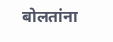बोलतांना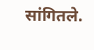सांगितले.